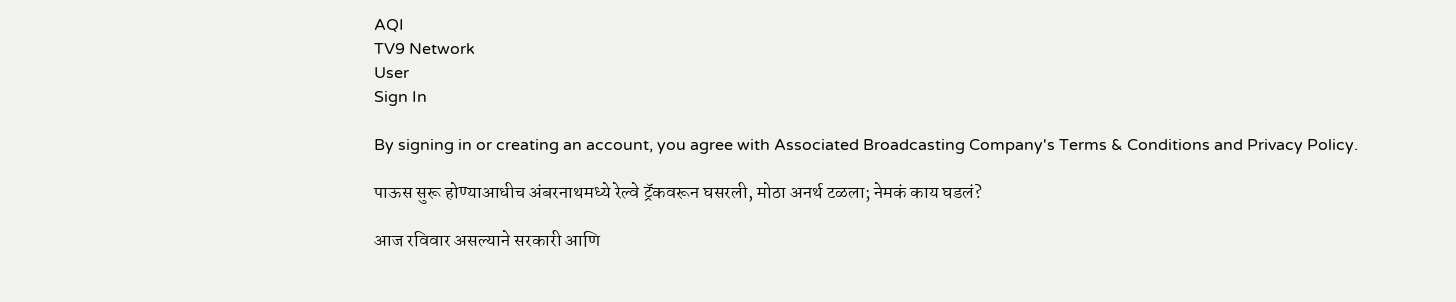AQI
TV9 Network
User
Sign In

By signing in or creating an account, you agree with Associated Broadcasting Company's Terms & Conditions and Privacy Policy.

पाऊस सुरू होण्याआधीच अंबरनाथमध्ये रेल्वे ट्रॅकवरून घसरली, मोठा अनर्थ टळला; नेमकं काय घडलं?

आज रविवार असल्याने सरकारी आणि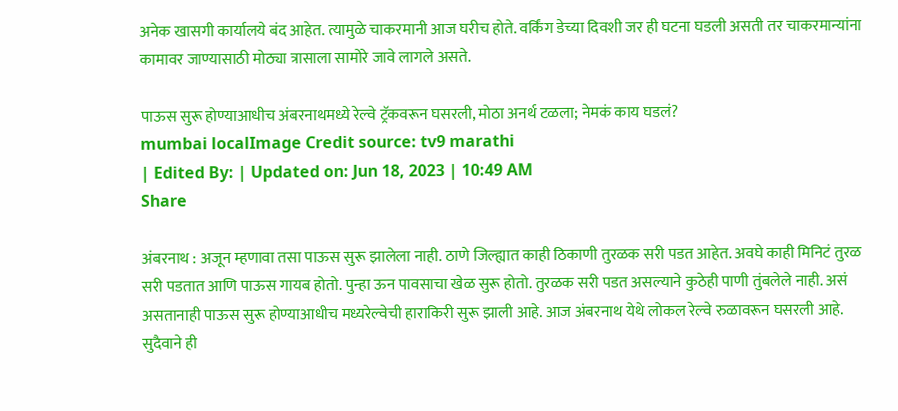अनेक खासगी कार्यालये बंद आहेत. त्यामुळे चाकरमानी आज घरीच होते. वर्किंग डेच्या दिवशी जर ही घटना घडली असती तर चाकरमान्यांना कामावर जाण्यासाठी मोठ्या त्रासाला सामोरे जावे लागले असते.

पाऊस सुरू होण्याआधीच अंबरनाथमध्ये रेल्वे ट्रॅकवरून घसरली, मोठा अनर्थ टळला; नेमकं काय घडलं?
mumbai localImage Credit source: tv9 marathi
| Edited By: | Updated on: Jun 18, 2023 | 10:49 AM
Share

अंबरनाथ : अजून म्हणावा तसा पाऊस सुरू झालेला नाही. ठाणे जिल्ह्यात काही ठिकाणी तुरळक सरी पडत आहेत. अवघे काही मिनिटं तुरळ सरी पडतात आणि पाऊस गायब होतो. पुन्हा ऊन पावसाचा खेळ सुरू होतो. तुरळक सरी पडत असल्याने कुठेही पाणी तुंबलेले नाही. असं असतानाही पाऊस सुरू होण्याआधीच मध्यरेल्वेची हाराकिरी सुरू झाली आहे. आज अंबरनाथ येथे लोकल रेल्वे रुळावरून घसरली आहे. सुदैवाने ही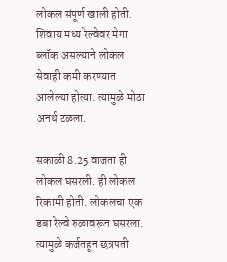लोकल संपूर्ण खाली होती. शिवाय मध्य रेल्वेवर मेगा ब्लॉक असल्याने लोकल सेवाही कमी करण्यात आलेल्या होत्या. त्यामुळे मोठा अनर्थ टळला.

सकाळी 8.25 वाजता ही लोकल घसरली. ही लोकल रिकामी होती. लोकलचा एक डबा रेल्वे रुळावरून घसरला. त्यामुळे कर्जतहून छत्रपती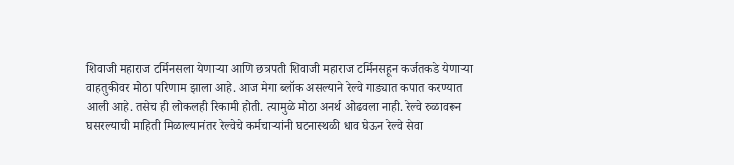शिवाजी महाराज टर्मिनसला येणाऱ्या आणि छत्रपती शिवाजी महाराज टर्मिनसहून कर्जतकडे येणाऱ्या वाहतुकीवर मोठा परिणाम झाला आहे. आज मेगा ब्लॉक असल्याने रेल्वे गाड्यात कपात करण्यात आली आहे. तसेच ही लोकलही रिकामी होती. त्यामुळे मोठा अनर्थ ओढवला नाही. रेल्वे रुळावरून घसरल्याची माहिती मिळाल्यानंतर रेल्वेचे कर्मचाऱ्यांनी घटनास्थळी धाव घेऊन रेल्वे सेवा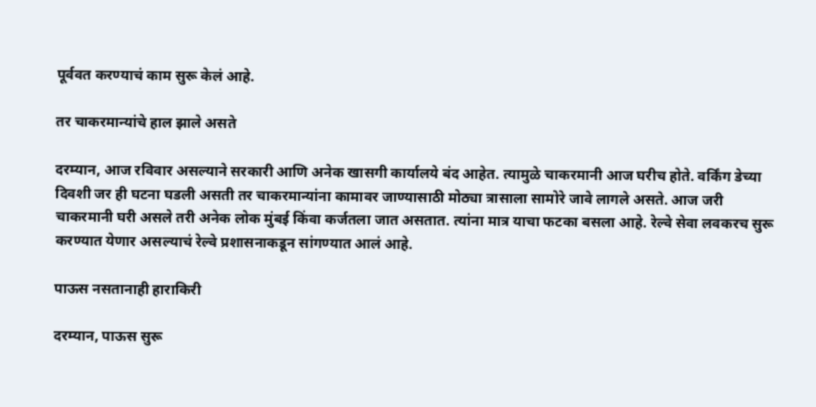पूर्ववत करण्याचं काम सुरू केलं आहे.

तर चाकरमान्यांचे हाल झाले असते

दरम्यान, आज रविवार असल्याने सरकारी आणि अनेक खासगी कार्यालये बंद आहेत. त्यामुळे चाकरमानी आज घरीच होते. वर्किंग डेच्या दिवशी जर ही घटना घडली असती तर चाकरमान्यांना कामावर जाण्यासाठी मोठ्या त्रासाला सामोरे जावे लागले असते. आज जरी चाकरमानी घरी असले तरी अनेक लोक मुंबई किंवा कर्जतला जात असतात. त्यांना मात्र याचा फटका बसला आहे. रेल्वे सेवा लवकरच सुरू करण्यात येणार असल्याचं रेल्वे प्रशासनाकडून सांगण्यात आलं आहे.

पाऊस नसतानाही हाराकिरी

दरम्यान, पाऊस सुरू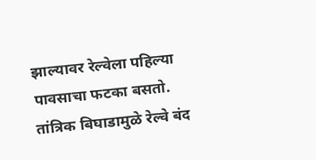झाल्यावर रेल्वेला पहिल्या पावसाचा फटका बसतो. तांत्रिक बिघाडामुळे रेल्वे बंद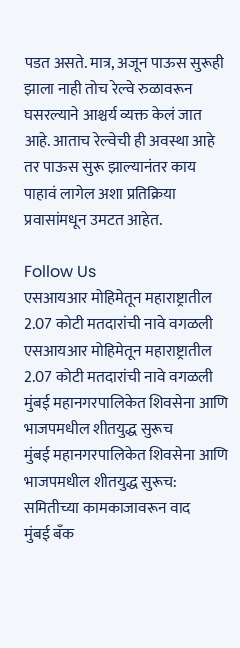पडत असते. मात्र, अजून पाऊस सुरूही झाला नाही तोच रेल्वे रुळावरून घसरल्याने आश्चर्य व्यक्त केलं जात आहे. आताच रेल्वेची ही अवस्था आहे तर पाऊस सुरू झाल्यानंतर काय पाहावं लागेल अशा प्रतिक्रिया प्रवासांमधून उमटत आहेत.

Follow Us
एसआयआर मोहिमेतून महाराष्ट्रातील 2.07 कोटी मतदारांची नावे वगळली
एसआयआर मोहिमेतून महाराष्ट्रातील 2.07 कोटी मतदारांची नावे वगळली
मुंबई महानगरपालिकेत शिवसेना आणि भाजपमधील शीतयुद्ध सुरूच
मुंबई महानगरपालिकेत शिवसेना आणि भाजपमधील शीतयुद्ध सुरूच: समितीच्या कामकाजावरून वाद
मुंबई बँक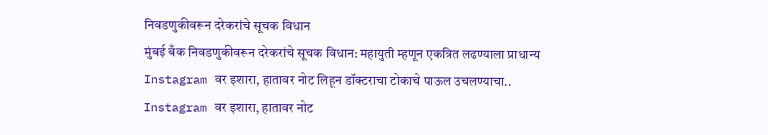निवडणुकीवरून दरेकरांचे सूचक विधान
मुंबई बँक निवडणुकीवरून दरेकरांचे सूचक विधान: महायुती म्हणून एकत्रित लढण्याला प्राधान्य
Instagram वर इशारा, हातावर नोट लिहून डॉक्टराचा टोकाचे पाऊल उचलण्याचा..
Instagram वर इशारा, हातावर नोट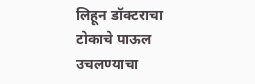लिहून डॉक्टराचा टोकाचे पाऊल उचलण्याचा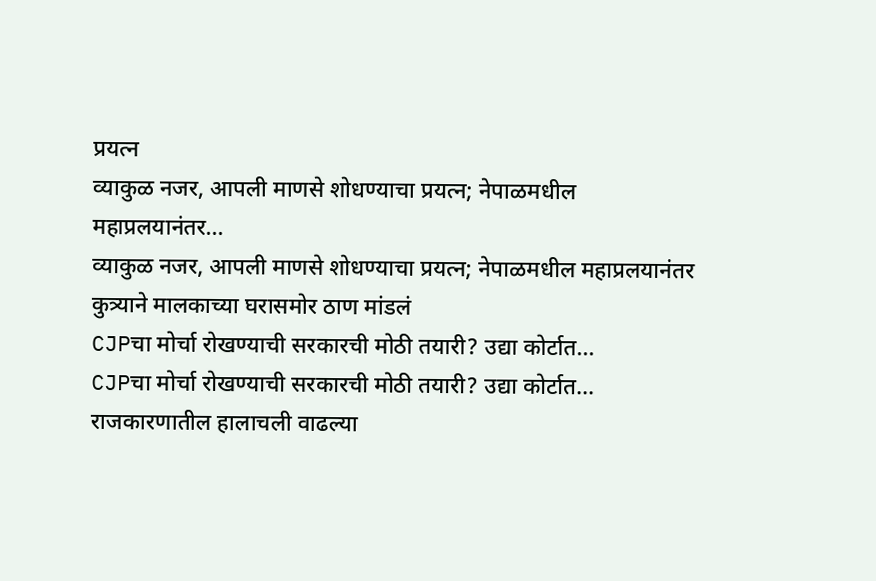प्रयत्न
व्याकुळ नजर, आपली माणसे शोधण्याचा प्रयत्न; नेपाळमधील महाप्रलयानंतर...
व्याकुळ नजर, आपली माणसे शोधण्याचा प्रयत्न; नेपाळमधील महाप्रलयानंतर कुत्र्याने मालकाच्या घरासमोर ठाण मांडलं
CJPचा मोर्चा रोखण्याची सरकारची मोठी तयारी? उद्या कोर्टात...
CJPचा मोर्चा रोखण्याची सरकारची मोठी तयारी? उद्या कोर्टात... राजकारणातील हालाचली वाढल्या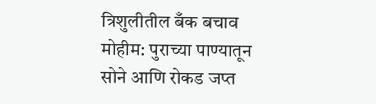त्रिशुलीतील बँक बचाव मोहीम: पुराच्या पाण्यातून सोने आणि रोकड जप्त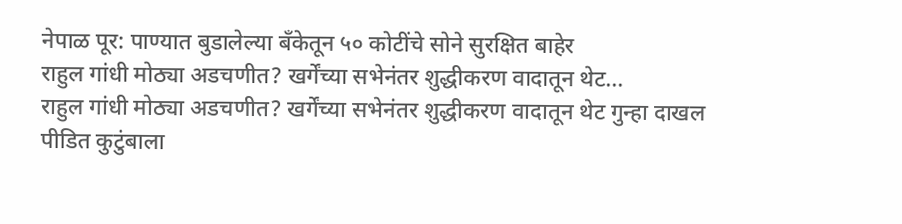नेपाळ पूर: पाण्यात बुडालेल्या बँकेतून ५० कोटींचे सोने सुरक्षित बाहेर
राहुल गांधी मोठ्या अडचणीत? खर्गेंच्या सभेनंतर शुद्धीकरण वादातून थेट...
राहुल गांधी मोठ्या अडचणीत? खर्गेंच्या सभेनंतर शुद्धीकरण वादातून थेट गुन्हा दाखल
पीडित कुटुंबाला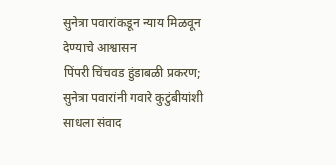सुनेत्रा पवारांकडून न्याय मिळवून देण्याचे आश्वासन
पिंपरी चिंचवड हुंडाबळी प्रकरण; सुनेत्रा पवारांनी गवारे कुटुंबीयांशी साधला संवाद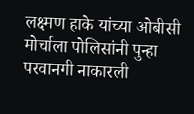लक्ष्मण हाके यांच्या ओबीसी मोर्चाला पोलिसांनी पुन्हा परवानगी नाकारली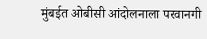मुंबईत ओबीसी आंदोलनाला परवानगी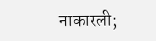नाकारली;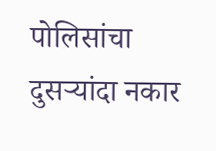पोलिसांचा दुसऱ्यांदा नकार